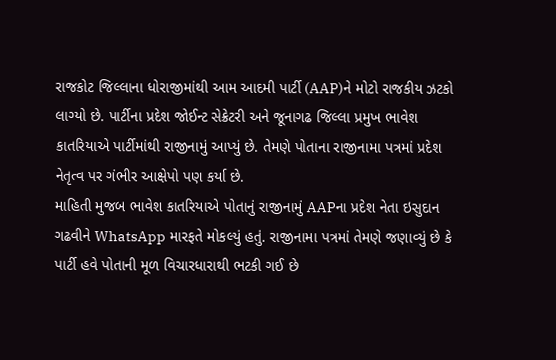રાજકોટ જિલ્લાના ધોરાજીમાંથી આમ આદમી પાર્ટી (AAP)ને મોટો રાજકીય ઝટકો લાગ્યો છે. પાર્ટીના પ્રદેશ જોઈન્ટ સેક્રેટરી અને જૂનાગઢ જિલ્લા પ્રમુખ ભાવેશ કાતરિયાએ પાર્ટીમાંથી રાજીનામું આપ્યું છે. તેમણે પોતાના રાજીનામા પત્રમાં પ્રદેશ નેતૃત્વ પર ગંભીર આક્ષેપો પણ કર્યા છે.
માહિતી મુજબ ભાવેશ કાતરિયાએ પોતાનું રાજીનામું AAPના પ્રદેશ નેતા ઇસુદાન ગઢવીને WhatsApp મારફતે મોકલ્યું હતું. રાજીનામા પત્રમાં તેમણે જણાવ્યું છે કે પાર્ટી હવે પોતાની મૂળ વિચારધારાથી ભટકી ગઈ છે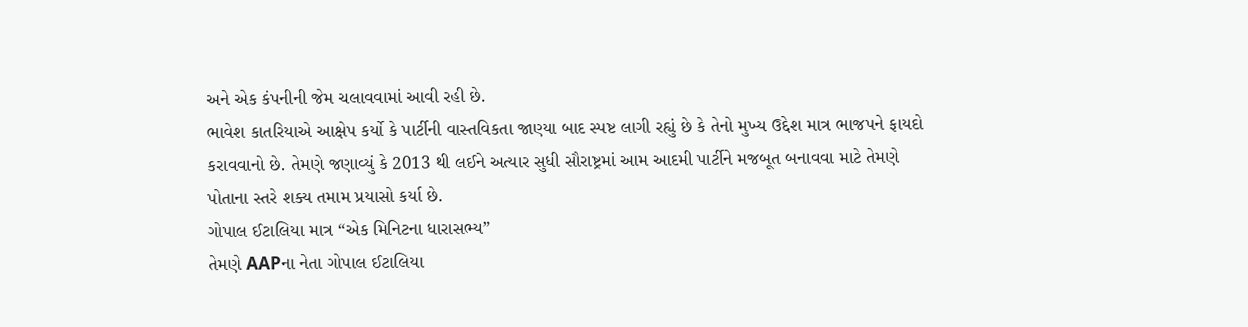અને એક કંપનીની જેમ ચલાવવામાં આવી રહી છે.
ભાવેશ કાતરિયાએ આક્ષેપ કર્યો કે પાર્ટીની વાસ્તવિકતા જાણ્યા બાદ સ્પષ્ટ લાગી રહ્યું છે કે તેનો મુખ્ય ઉદ્દેશ માત્ર ભાજપને ફાયદો કરાવવાનો છે. તેમણે જણાવ્યું કે 2013 થી લઈને અત્યાર સુધી સૌરાષ્ટ્રમાં આમ આદમી પાર્ટીને મજબૂત બનાવવા માટે તેમણે પોતાના સ્તરે શક્ય તમામ પ્રયાસો કર્યા છે.
ગોપાલ ઈટાલિયા માત્ર “એક મિનિટના ધારાસભ્ય”
તેમણે AAPના નેતા ગોપાલ ઈટાલિયા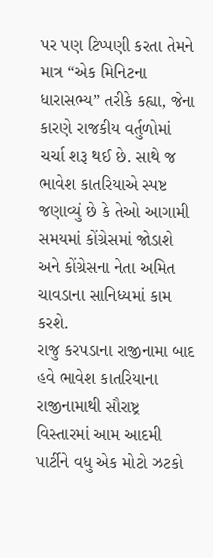પર પણ ટિપ્પણી કરતા તેમને માત્ર “એક મિનિટના ધારાસભ્ય” તરીકે કહ્યા, જેના કારણે રાજકીય વર્તુળોમાં ચર્ચા શરૂ થઈ છે. સાથે જ ભાવેશ કાતરિયાએ સ્પષ્ટ જણાવ્યું છે કે તેઓ આગામી સમયમાં કોંગ્રેસમાં જોડાશે અને કોંગ્રેસના નેતા અમિત ચાવડાના સાનિધ્યમાં કામ કરશે.
રાજુ કરપડાના રાજીનામા બાદ હવે ભાવેશ કાતરિયાના રાજીનામાથી સૌરાષ્ટ્ર વિસ્તારમાં આમ આદમી પાર્ટીને વધુ એક મોટો ઝટકો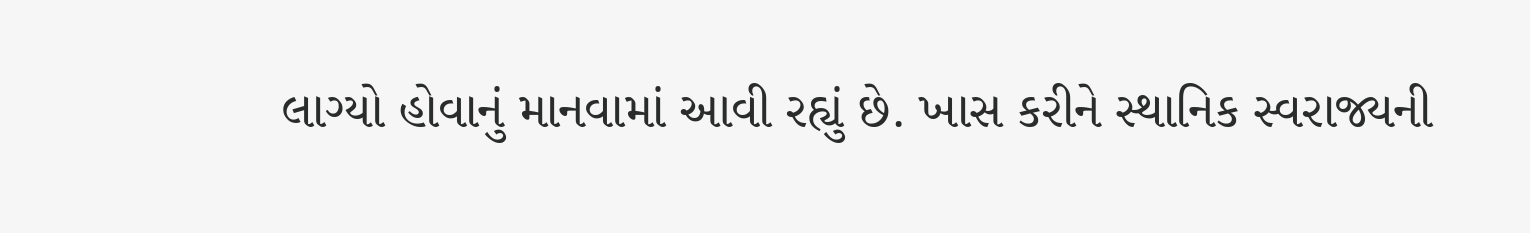લાગ્યો હોવાનું માનવામાં આવી રહ્યું છે. ખાસ કરીને સ્થાનિક સ્વરાજ્યની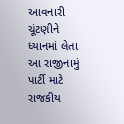આવનારી ચૂંટણીને ધ્યાનમાં લેતા આ રાજીનામું પાર્ટી માટે રાજકીય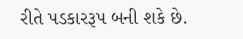રીતે પડકારરૂપ બની શકે છે.